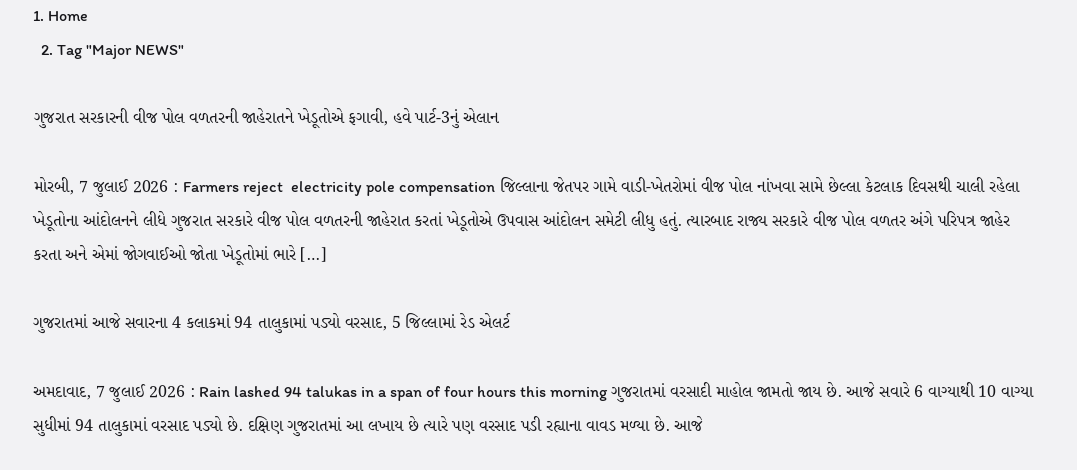1. Home
  2. Tag "Major NEWS"

ગુજરાત સરકારની વીજ પોલ વળતરની જાહેરાતને ખેડૂતોએ ફગાવી, હવે પાર્ટ-3નું એલાન

મોરબી, 7 જુલાઈ 2026 : Farmers reject  electricity pole compensation જિલ્લાના જેતપર ગામે વાડી-ખેતરોમાં વીજ પોલ નાંખવા સામે છેલ્લા કેટલાક દિવસથી ચાલી રહેલા ખેડૂતોના આંદોલનને લીધે ગુજરાત સરકારે વીજ પોલ વળતરની જાહેરાત કરતાં ખેડૂતોએ ઉપવાસ આંદોલન સમેટી લીધુ હતું. ત્યારબાદ રાજ્ય સરકારે વીજ પોલ વળતર અંગે પરિપત્ર જાહેર કરતા અને એમાં જોગવાઈઓ જોતા ખેડૂતોમાં ભારે […]

ગુજરાતમાં આજે સવારના 4 કલાકમાં 94 તાલુકામાં પડ્યો વરસાદ, 5 જિલ્લામાં રેડ એલર્ટ

અમદાવાદ, 7 જુલાઈ 2026 : Rain lashed 94 talukas in a span of four hours this morning ગુજરાતમાં વરસાદી માહોલ જામતો જાય છે. આજે સવારે 6 વાગ્યાથી 10 વાગ્યા સુધીમાં 94 તાલુકામાં વરસાદ પડ્યો છે. દક્ષિણ ગુજરાતમાં આ લખાય છે ત્યારે પણ વરસાદ પડી રહ્યાના વાવડ મળ્યા છે. આજે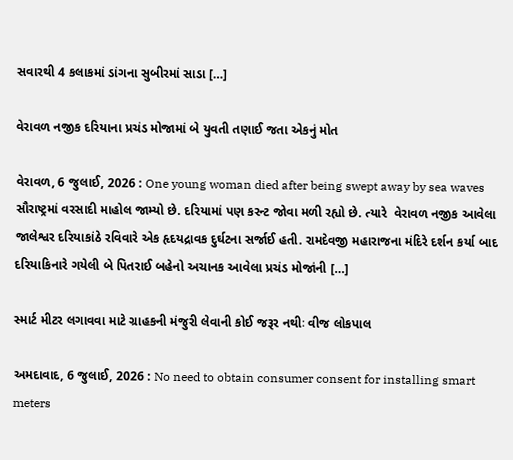સવારથી 4 કલાકમાં ડાંગના સુબીરમાં સાડા […]

વેરાવળ નજીક દરિયાના પ્રચંડ મોજામાં બે યુવતી તણાઈ જતા એકનું મોત

વેરાવળ, 6 જુલાઈ, 2026 : One young woman died after being swept away by sea waves  સૌરાષ્ટ્રમાં વરસાદી માહોલ જામ્યો છે. દરિયામાં પણ કરન્ટ જોવા મળી રહ્યો છે. ત્યારે  વેરાવળ નજીક આવેલા જાલેશ્વર દરિયાકાંઠે રવિવારે એક હૃદયદ્રાવક દુર્ઘટના સર્જાઈ હતી. રામદેવજી મહારાજના મંદિરે દર્શન કર્યા બાદ દરિયાકિનારે ગયેલી બે પિતરાઈ બહેનો અચાનક આવેલા પ્રચંડ મોજાંની […]

સ્માર્ટ મીટર લગાવવા માટે ગ્રાહકની મંજુરી લેવાની કોઈ જરૂર નથીઃ વીજ લોકપાલ

અમદાવાદ, 6 જુલાઈ, 2026 : No need to obtain consumer consent for installing smart meters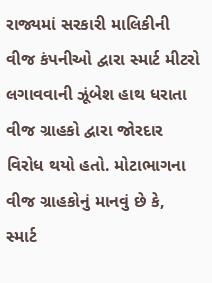રાજ્યમાં સરકારી માલિકીની વીજ કંપનીઓ દ્વારા સ્માર્ટ મીટરો લગાવવાની ઝૂંબેશ હાથ ધરાતા વીજ ગ્રાહકો દ્વારા જોરદાર વિરોધ થયો હતો. મોટાભાગના વીજ ગ્રાહકોનું માનવું છે કે, સ્માર્ટ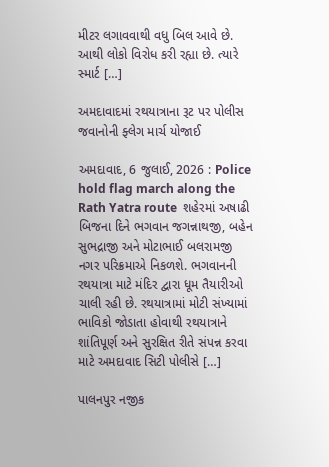મીટર લગાવવાથી વધુ બિલ આવે છે. આથી લોકો વિરોધ કરી રહ્યા છે. ત્યારે સ્માર્ટ […]

અમદાવાદમાં રથયાત્રાના રૂટ પર પોલીસ જવાનોની ફ્લેગ માર્ચ યોજાઈ

અમદાવાદ, 6 જુલાઈ, 2026 : Police hold flag march along the Rath Yatra route  શહેરમાં અષાઢી બિજના દિને ભગવાન જગન્નાથજી, બહેન સુભદ્રાજી અને મોટાભાઈ બલરામજી નગર પરિક્રમાએ નિકળશે. ભગવાનની રથયાત્રા માટે મંદિર દ્વારા ધૂમ તૈયારીઓ ચાલી રહી છે. રથયાત્રામાં મોટી સંખ્યામાં ભાવિકો જોડાતા હોવાથી રથયાત્રાને શાંતિપૂર્ણ અને સુરક્ષિત રીતે સંપન્ન કરવા માટે અમદાવાદ સિટી પોલીસે […]

પાલનપુર નજીક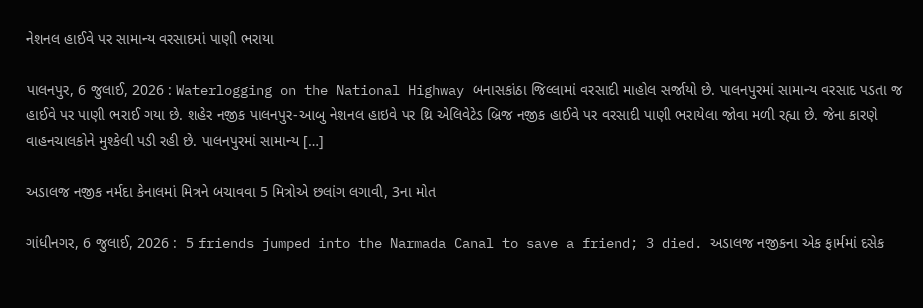નેશનલ હાઈવે પર સામાન્ય વરસાદમાં પાણી ભરાયા

પાલનપુર, 6 જુલાઈ, 2026 : Waterlogging on the National Highway બનાસકાંઠા જિલ્લામાં વરસાદી માહોલ સર્જાયો છે. પાલનપુરમાં સામાન્ય વરસાદ પડતા જ હાઈવે પર પાણી ભરાઈ ગયા છે. શહેર નજીક પાલનપુર-આબુ નેશનલ હાઇવે પર થ્રિ એલિવેટેડ બ્રિજ નજીક હાઈવે પર વરસાદી પાણી ભરાયેલા જોવા મળી રહ્યા છે. જેના કારણે વાહનચાલકોને મુશ્કેલી પડી રહી છે. પાલનપુરમાં સામાન્ય […]

અડાલજ નજીક નર્મદા કેનાલમાં મિત્રને બચાવવા 5 મિત્રોએ છલાંગ લગાવી, 3ના મોત

ગાંધીનગર, 6 જુલાઈ, 2026 :  5 friends jumped into the Narmada Canal to save a friend; 3 died. અડાલજ નજીકના એક ફાર્મમાં દસેક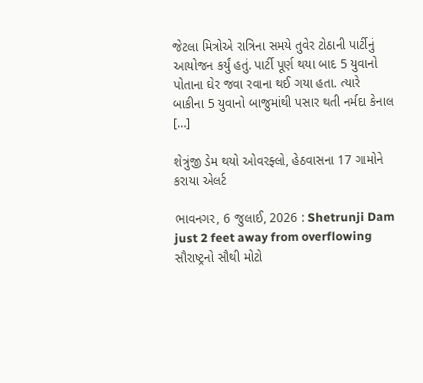જેટલા મિત્રોએ રાત્રિના સમયે તુવેર ટોઠાની પાર્ટીનું આયોજન કર્યું હતું. પાર્ટી પૂર્ણ થયા બાદ 5 યુવાનો પોતાના ઘેર જવા રવાના થઈ ગયા હતા. ત્યારે બાકીના 5 યુવાનો બાજુમાંથી પસાર થતી નર્મદા કેનાલ […]

શેત્રુંજી ડેમ થયો ઓવરફ્લો, હેઠવાસના 17 ગામોને કરાયા એલર્ટ

ભાવનગર, 6 જુલાઈ, 2026 : Shetrunji Dam just 2 feet away from overflowing  સૌરાષ્ટ્રનો સૌથી મોટો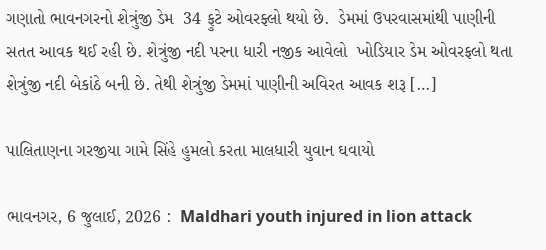ગણાતો ભાવનગરનો શેત્રુંજી ડેમ  34 ફુટે ઓવરફ્લો થયો છે.  ડેમમાં ઉપરવાસમાંથી પાણીની સતત આવક થઈ રહી છે. શેત્રુંજી નદી પરના ધારી નજીક આવેલો  ખોડિયાર ડેમ ઓવરફલો થતા શેત્રુંજી નદી બેકાંઠે બની છે. તેથી શેત્રુંજી ડેમમાં પાણીની અવિરત આવક શરૂ […]

પાલિતાણના ગરજીયા ગામે સિંહે હુમલો કરતા માલધારી યુવાન ઘવાયો

ભાવનગર, 6 જુલાઈ, 2026 :  Maldhari youth injured in lion attack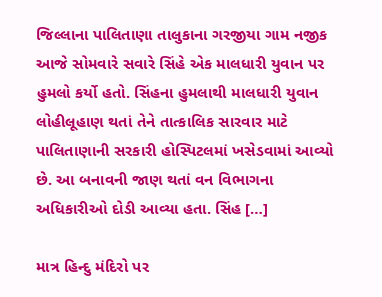જિલ્લાના પાલિતાણા તાલુકાના ગરજીયા ગામ નજીક આજે સોમવારે સવારે સિંહે એક માલધારી યુવાન પર હુમલો કર્યો હતો. સિંહના હુમલાથી માલધારી યુવાન લોહીલૂહાણ થતાં તેને તાત્કાલિક સારવાર માટે પાલિતાણાની સરકારી હોસ્પિટલમાં ખસેડવામાં આવ્યો છે. આ બનાવની જાણ થતાં વન વિભાગના અધિકારીઓ દોડી આવ્યા હતા. સિંહ […]

માત્ર હિન્દુ મંદિરો પર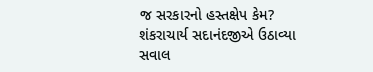જ સરકારનો હસ્તક્ષેપ કેમ? શંકરાચાર્ય સદાનંદજીએ ઉઠાવ્યા સવાલ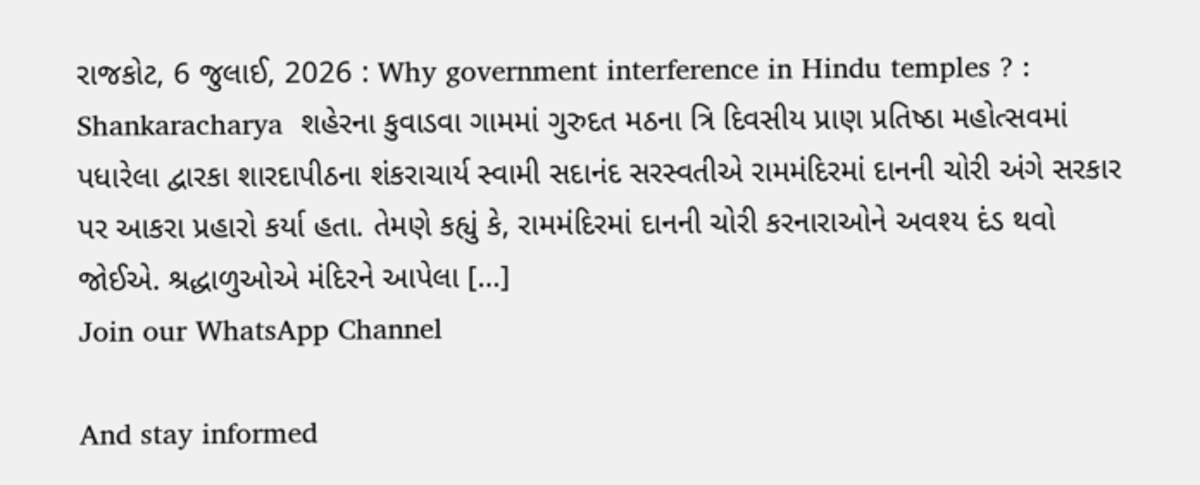રાજકોટ, 6 જુલાઈ, 2026 : Why government interference in Hindu temples ? : Shankaracharya  શહેરના કુવાડવા ગામમાં ગુરુદત મઠના ત્રિ દિવસીય પ્રાણ પ્રતિષ્ઠા મહોત્સવમાં પધારેલા દ્વારકા શારદાપીઠના શંકરાચાર્ય સ્વામી સદાનંદ સરસ્વતીએ રામમંદિરમાં દાનની ચોરી અંગે સરકાર પર આકરા પ્રહારો કર્યા હતા. તેમણે કહ્યું કે, રામમંદિરમાં દાનની ચોરી કરનારાઓને અવશ્ય દંડ થવો જોઈએ. શ્રદ્ધાળુઓએ મંદિરને આપેલા […]
Join our WhatsApp Channel

And stay informed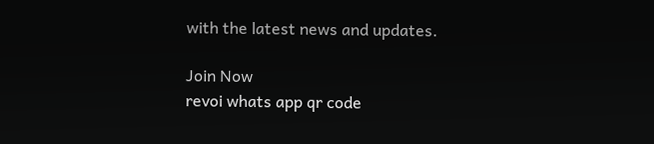with the latest news and updates.

Join Now
revoi whats app qr code